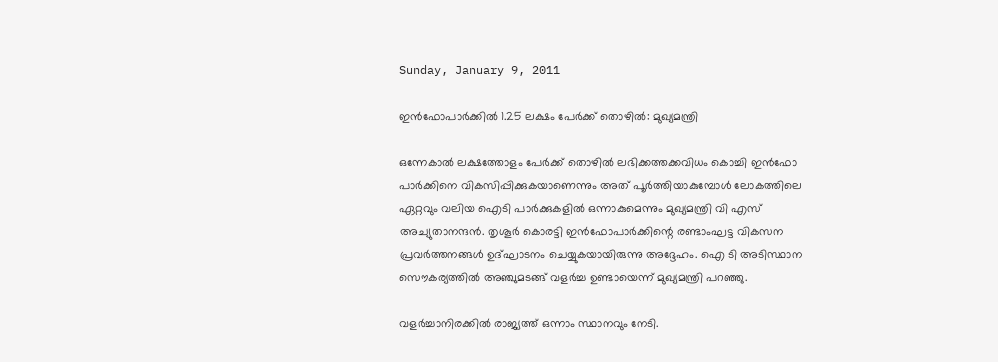Sunday, January 9, 2011

ഇന്‍ഫോപാര്‍ക്കില്‍ 1.25 ലക്ഷം പേര്‍ക്ക് തൊഴില്‍: മുഖ്യമന്ത്രി

ഒന്നേകാല്‍ ലക്ഷത്തോളം പേര്‍ക്ക് തൊഴില്‍ ലഭിക്കത്തക്കവിധം കൊച്ചി ഇന്‍ഫോ പാര്‍ക്കിനെ വികസിപ്പിക്കുകയാണെന്നും അത് പൂര്‍ത്തിയാകുമ്പോള്‍ ലോകത്തിലെ ഏറ്റവും വലിയ ഐടി പാര്‍ക്കുകളില്‍ ഒന്നാകുമെന്നും മുഖ്യമന്ത്രി വി എസ് അച്യുതാനന്ദന്‍. തൃശൂര്‍ കൊരട്ടി ഇന്‍ഫോപാര്‍ക്കിന്റെ രണ്ടാംഘട്ട വികസന പ്രവര്‍ത്തനങ്ങള്‍ ഉദ്ഘാടനം ചെയ്യുകയായിരുന്നു അദ്ദേഹം. ഐ ടി അടിസ്ഥാന സൌകര്യത്തില്‍ അഞ്ചുമടങ്ങ് വളര്‍ച്ച ഉണ്ടായെന്ന് മുഖ്യമന്ത്രി പറഞ്ഞു.

വളര്‍ച്ചാനിരക്കില്‍ രാജ്യത്ത് ഒന്നാം സ്ഥാനവും നേടി.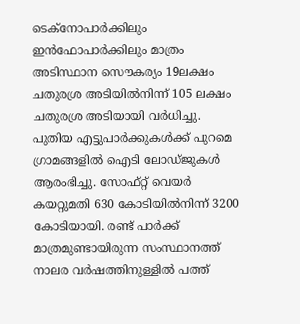ടെക്നോപാര്‍ക്കിലും ഇന്‍ഫോപാര്‍ക്കിലും മാത്രം അടിസ്ഥാന സൌകര്യം 19ലക്ഷം ചതുരശ്ര അടിയില്‍നിന്ന് 105 ലക്ഷം ചതുരശ്ര അടിയായി വര്‍ധിച്ചു. പുതിയ എട്ടുപാര്‍ക്കുകള്‍ക്ക് പുറമെ ഗ്രാമങ്ങളില്‍ ഐടി ലോഡ്ജുകള്‍ ആരംഭിച്ചു. സോഫ്റ്റ് വെയര്‍ കയറ്റുമതി 630 കോടിയില്‍നിന്ന് 3200 കോടിയായി. രണ്ട് പാര്‍ക്ക് മാത്രമുണ്ടായിരുന്ന സംസ്ഥാനത്ത് നാലര വര്‍ഷത്തിനുള്ളില്‍ പത്ത്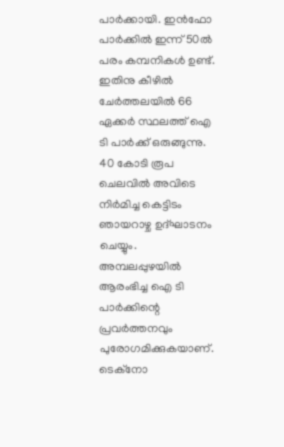പാര്‍ക്കായി. ഇന്‍ഫോ പാര്‍ക്കില്‍ ഇന്ന് 50ല്‍ പരം കമ്പനികള്‍ ഉണ്ട്. ഇതിനു കീഴില്‍ ചേര്‍ത്തലയില്‍ 66 ഏക്കര്‍ സ്ഥലത്ത് ഐ ടി പാര്‍ക്ക് ഒരുങ്ങുന്നു. 40 കോടി രൂപ ചെലവില്‍ അവിടെ നിര്‍മിച്ച കെട്ടിടം ഞായറാഴ്ച ഉദ്ഘാടനം ചെയ്യും. അമ്പലപ്പുഴയില്‍ ആരംഭിച്ച ഐ ടി പാര്‍ക്കിന്റെ പ്രവര്‍ത്തനവും പുരോഗമിക്കുകയാണ്. ടെക്നോ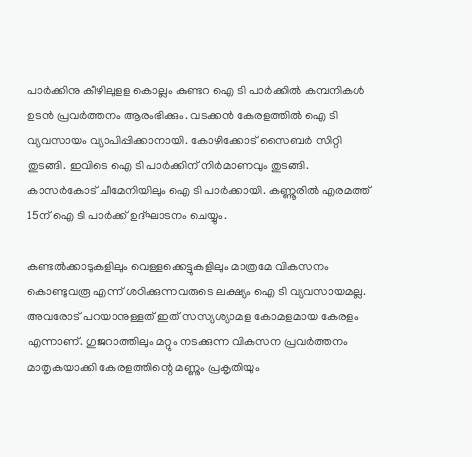പാര്‍ക്കിനു കീഴിലുളള കൊല്ലം കുണ്ടറ ഐ ടി പാര്‍ക്കില്‍ കമ്പനികള്‍ ഉടന്‍ പ്രവര്‍ത്തനം ആരംഭിക്കും. വടക്കന്‍ കേരളത്തില്‍ ഐ ടി വ്യവസായം വ്യാപിപ്പിക്കാനായി. കോഴിക്കോട് സൈബര്‍ സിറ്റി തുടങ്ങി. ഇവിടെ ഐ ടി പാര്‍ക്കിന് നിര്‍മാണവും തുടങ്ങി. കാസര്‍കോട് ചീമേനിയിലും ഐ ടി പാര്‍ക്കായി. കണ്ണൂരില്‍ എരമത്ത് 15ന് ഐ ടി പാര്‍ക്ക് ഉദ്ഘാടനം ചെയ്യും.

കണ്ടല്‍ക്കാടുകളിലും വെള്ളക്കെട്ടുകളിലും മാത്രമേ വികസനം കൊണ്ടുവരൂ എന്ന് ശഠിക്കുന്നവരുടെ ലക്ഷ്യം ഐ ടി വ്യവസായമല്ല. അവരോട് പറയാനുള്ളത് ഇത് സസ്യശ്യാമള കോമളമായ കേരളം എന്നാണ്. ഗുജറാത്തിലും മറ്റും നടക്കുന്ന വികസന പ്രവര്‍ത്തനം മാതൃകയാക്കി കേരളത്തിന്റെ മണ്ണും പ്രകൃതിയും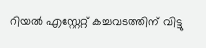റിയല്‍ എസ്റ്റേറ്റ് കച്ചവടത്തിന് വിട്ടു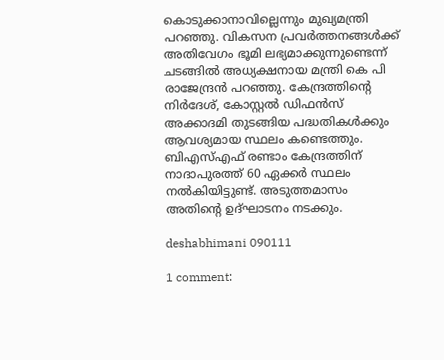കൊടുക്കാനാവില്ലെന്നും മുഖ്യമന്ത്രി പറഞ്ഞു. വികസന പ്രവര്‍ത്തനങ്ങള്‍ക്ക് അതിവേഗം ഭൂമി ലഭ്യമാക്കുന്നുണ്ടെന്ന് ചടങ്ങില്‍ അധ്യക്ഷനായ മന്ത്രി കെ പി രാജേന്ദ്രന്‍ പറഞ്ഞു. കേന്ദ്രത്തിന്റെ നിര്‍ദേശ്, കോസ്റ്റല്‍ ഡിഫന്‍സ് അക്കാദമി തുടങ്ങിയ പദ്ധതികള്‍ക്കും ആവശ്യമായ സ്ഥലം കണ്ടെത്തും. ബിഎസ്എഫ് രണ്ടാം കേന്ദ്രത്തിന് നാദാപുരത്ത് 60 ഏക്കര്‍ സ്ഥലം നല്‍കിയിട്ടുണ്ട്. അടുത്തമാസം അതിന്റെ ഉദ്ഘാടനം നടക്കും.

deshabhimani 090111

1 comment: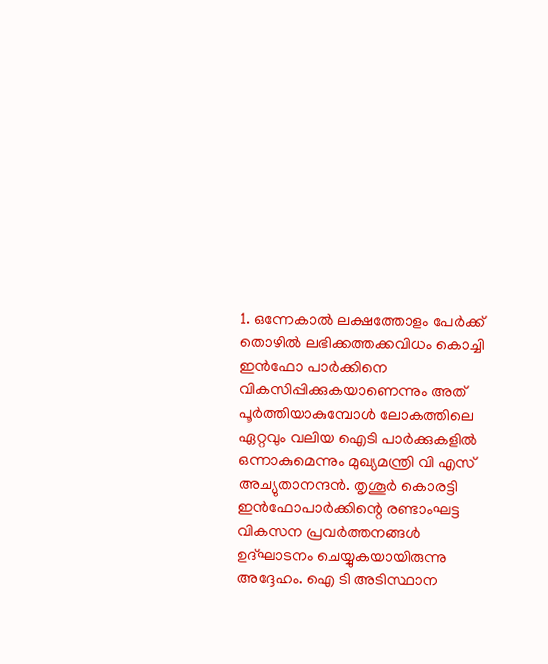1. ഒന്നേകാല്‍ ലക്ഷത്തോളം പേര്‍ക്ക് തൊഴില്‍ ലഭിക്കത്തക്കവിധം കൊച്ചി ഇന്‍ഫോ പാര്‍ക്കിനെ വികസിപ്പിക്കുകയാണെന്നും അത് പൂര്‍ത്തിയാകുമ്പോള്‍ ലോകത്തിലെ ഏറ്റവും വലിയ ഐടി പാര്‍ക്കുകളില്‍ ഒന്നാകുമെന്നും മുഖ്യമന്ത്രി വി എസ് അച്യുതാനന്ദന്‍. തൃശൂര്‍ കൊരട്ടി ഇന്‍ഫോപാര്‍ക്കിന്റെ രണ്ടാംഘട്ട വികസന പ്രവര്‍ത്തനങ്ങള്‍ ഉദ്ഘാടനം ചെയ്യുകയായിരുന്നു അദ്ദേഹം. ഐ ടി അടിസ്ഥാന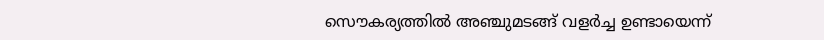സൌകര്യത്തില്‍ അഞ്ചുമടങ്ങ് വളര്‍ച്ച ഉണ്ടായെന്ന്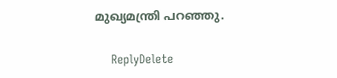മുഖ്യമന്ത്രി പറഞ്ഞു.

    ReplyDelete